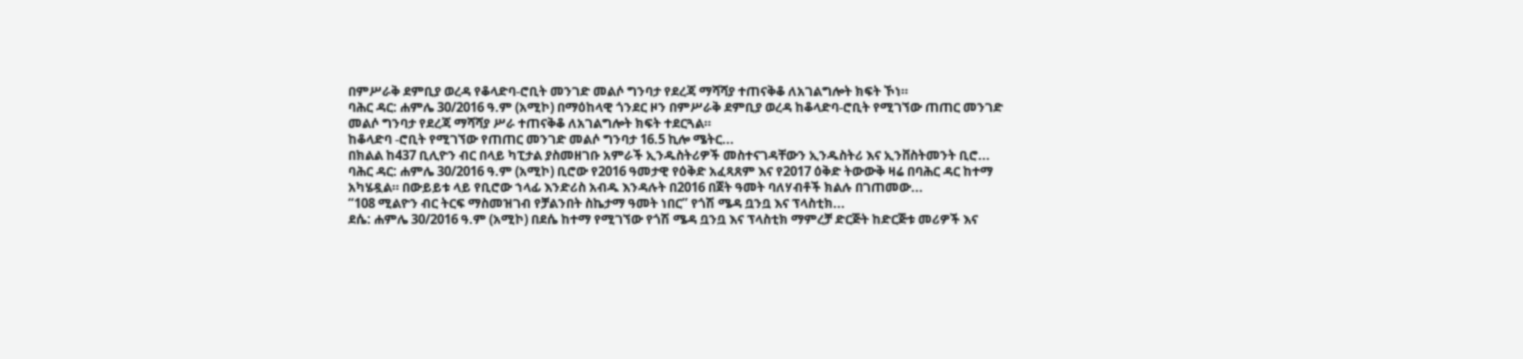በምሥራቅ ደምቢያ ወረዳ የቆላድባ-ሮቢት መንገድ መልሶ ግንባታ የደረጃ ማሻሻያ ተጠናቅቆ ለአገልግሎት ክፍት ኾነ።
ባሕር ዳር: ሐምሌ 30/2016 ዓ.ም (አሚኮ) በማዕከላዊ ጎንደር ዞን በምሥራቅ ደምቢያ ወረዳ ከቆላድባ-ሮቢት የሚገኘው ጠጠር መንገድ መልሶ ግንባታ የደረጃ ማሻሻያ ሥራ ተጠናቅቆ ለአገልግሎት ክፍት ተደርጓል።
ከቆላድባ -ሮቢት የሚገኘው የጠጠር መንገድ መልሶ ግንባታ 16.5 ኪሎ ሜትር...
በክልል ከ437 ቢሊዮን ብር በላይ ካፒታል ያስመዘገቡ አምራች ኢንዱስትሪዎች መስተናገዳቸውን ኢንዱስትሪ እና ኢንቨስትመንት ቢሮ...
ባሕር ዳር: ሐምሌ 30/2016 ዓ.ም (አሚኮ) ቢሮው የ2016 ዓመታዊ የዕቅድ አፈጻጸም እና የ2017 ዕቅድ ትውውቅ ዛሬ በባሕር ዳር ከተማ አካሄዷል። በውይይቱ ላይ የቢሮው ኀላፊ እንድሪስ አብዱ እንዳሉት በ2016 በጀት ዓመት ባለሃብቶች ክልሉ በገጠመው...
“108 ሚልዮን ብር ትርፍ ማስመዝገብ የቻልንበት ስኬታማ ዓመት ነበር” የጎሽ ሜዳ ቧንቧ እና ፕላስቲክ...
ደሴ: ሐምሌ 30/2016 ዓ.ም (አሚኮ) በደሴ ከተማ የሚገኘው የጎሽ ሜዳ ቧንቧ እና ፕላስቲክ ማምረቻ ድርጅት ከድርጅቱ መሪዎች እና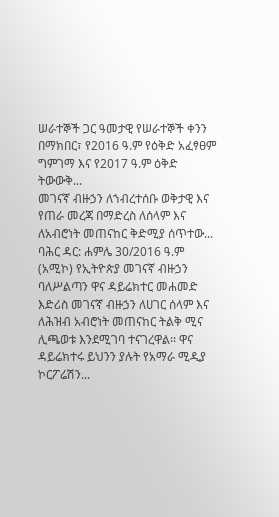ሠራተኞች ጋር ዓመታዊ የሠራተኞች ቀንን በማክበር፣ የ2016 ዓ.ም የዕቅድ አፈፃፀም ግምገማ እና የ2017 ዓ.ም ዕቅድ ትውውቅ...
መገናኛ ብዙኃን ለኀብረተሰቡ ወቅታዊ እና የጠራ መረጃ በማድረስ ለሰላም እና ለአብሮነት መጠናከር ቅድሚያ ሰጥተው...
ባሕር ዳር: ሐምሌ 30/2016 ዓ.ም (አሚኮ) የኢትዮጵያ መገናኛ ብዙኃን ባለሥልጣን ዋና ዳይሬክተር መሐመድ እድሪስ መገናኛ ብዙኃን ለሀገር ሰላም እና ለሕዝብ አብሮነት መጠናከር ትልቅ ሚና ሊጫወቱ እንደሚገባ ተናገረዋል፡፡ ዋና ዳይሬክተሩ ይህንን ያሉት የአማራ ሚዲያ ኮርፖሬሽን...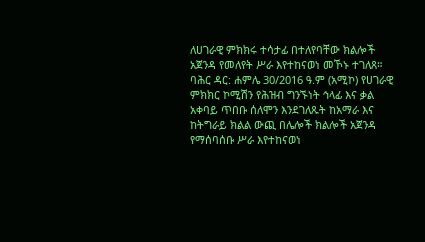ለሀገራዊ ምክክሩ ተሳታፊ በተለየባቸው ክልሎች አጀንዳ የመለየት ሥራ እየተከናወነ መኾኑ ተገለጸ።
ባሕር ዳር: ሐምሌ 30/2016 ዓ.ም (አሚኮ) የሀገራዊ ምክክር ኮሚሽን የሕዝብ ግንኙነት ኅላፊ እና ቃል አቀባይ ጥበቡ ሰለሞን እንደገለጹት ከአማራ እና ከትግራይ ክልል ውጪ በሌሎች ክልሎች አጀንዳ የማሰባሰቡ ሥራ እየተከናወነ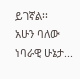ይገኛል፡፡
አሁን ባለው ነባራዊ ሁኔታ...